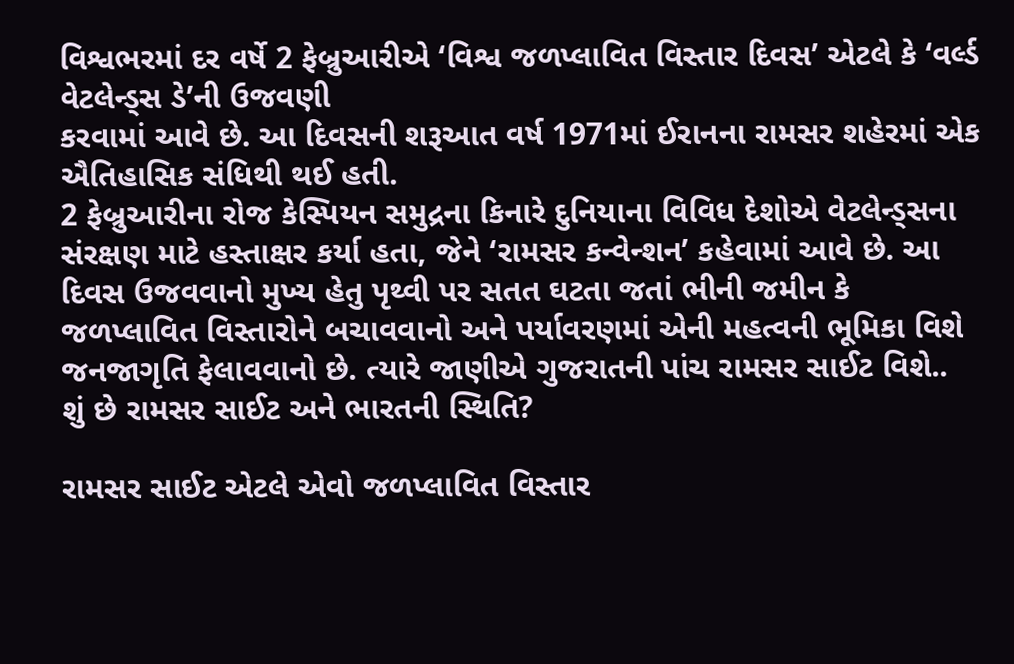વિશ્વભરમાં દર વર્ષે 2 ફેબ્રુઆરીએ ‘વિશ્વ જળપ્લાવિત વિસ્તાર દિવસ’ એટલે કે ‘વર્લ્ડ વેટલેન્ડ્સ ડે’ની ઉજવણી
કરવામાં આવે છે. આ દિવસની શરૂઆત વર્ષ 1971માં ઈરાનના રામસર શહેરમાં એક ઐતિહાસિક સંધિથી થઈ હતી.
2 ફેબ્રુઆરીના રોજ કેસ્પિયન સમુદ્રના કિનારે દુનિયાના વિવિધ દેશોએ વેટલેન્ડ્સના સંરક્ષણ માટે હસ્તાક્ષર કર્યા હતા, જેને ‘રામસર કન્વેન્શન’ કહેવામાં આવે છે. આ દિવસ ઉજવવાનો મુખ્ય હેતુ પૃથ્વી પર સતત ઘટતા જતાં ભીની જમીન કે જળપ્લાવિત વિસ્તારોને બચાવવાનો અને પર્યાવરણમાં એની મહત્વની ભૂમિકા વિશે જનજાગૃતિ ફેલાવવાનો છે. ત્યારે જાણીએ ગુજરાતની પાંચ રામસર સાઈટ વિશે..
શું છે રામસર સાઈટ અને ભારતની સ્થિતિ?

રામસર સાઈટ એટલે એવો જળપ્લાવિત વિસ્તાર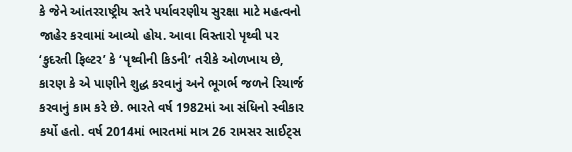કે જેને આંતરરાષ્ટ્રીય સ્તરે પર્યાવરણીય સુરક્ષા માટે મહત્વનો જાહેર કરવામાં આવ્યો હોય. આવા વિસ્તારો પૃથ્વી પર ‘કુદરતી ફિલ્ટર’ કે ‘પૃથ્વીની કિડની’ તરીકે ઓળખાય છે, કારણ કે એ પાણીને શુદ્ધ કરવાનું અને ભૂગર્ભ જળને રિચાર્જ કરવાનું કામ કરે છે. ભારતે વર્ષ 1982માં આ સંધિનો સ્વીકાર કર્યો હતો. વર્ષ 2014માં ભારતમાં માત્ર 26 રામસર સાઈટ્સ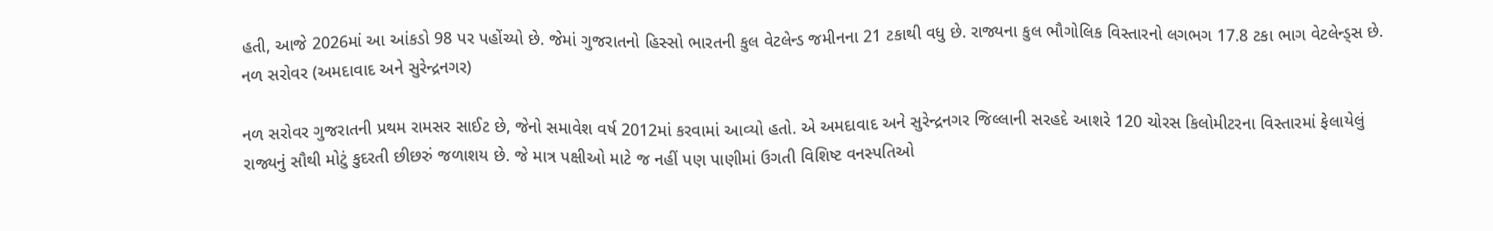હતી, આજે 2026માં આ આંકડો 98 પર પહોંચ્યો છે. જેમાં ગુજરાતનો હિસ્સો ભારતની કુલ વેટલેન્ડ જમીનના 21 ટકાથી વધુ છે. રાજ્યના કુલ ભૌગોલિક વિસ્તારનો લગભગ 17.8 ટકા ભાગ વેટલેન્ડ્સ છે.
નળ સરોવર (અમદાવાદ અને સુરેન્દ્રનગર)

નળ સરોવર ગુજરાતની પ્રથમ રામસર સાઈટ છે, જેનો સમાવેશ વર્ષ 2012માં કરવામાં આવ્યો હતો. એ અમદાવાદ અને સુરેન્દ્રનગર જિલ્લાની સરહદે આશરે 120 ચોરસ કિલોમીટરના વિસ્તારમાં ફેલાયેલું રાજ્યનું સૌથી મોટું કુદરતી છીછરું જળાશય છે. જે માત્ર પક્ષીઓ માટે જ નહીં પણ પાણીમાં ઉગતી વિશિષ્ટ વનસ્પતિઓ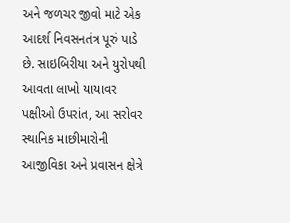અને જળચર જીવો માટે એક આદર્શ નિવસનતંત્ર પૂરું પાડે છે. સાઇબિરીયા અને યુરોપથી આવતા લાખો યાયાવર પક્ષીઓ ઉપરાંત, આ સરોવર સ્થાનિક માછીમારોની આજીવિકા અને પ્રવાસન ક્ષેત્રે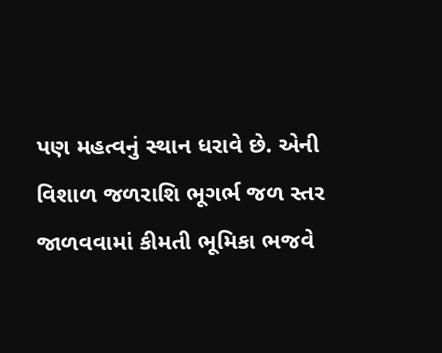પણ મહત્વનું સ્થાન ધરાવે છે. એની વિશાળ જળરાશિ ભૂગર્ભ જળ સ્તર જાળવવામાં કીમતી ભૂમિકા ભજવે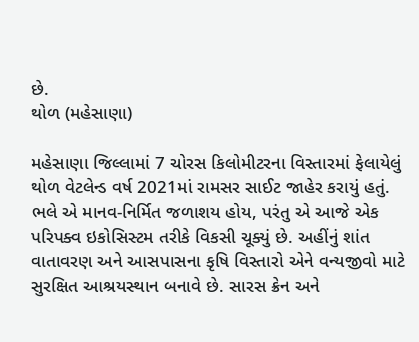છે.
થોળ (મહેસાણા)

મહેસાણા જિલ્લામાં 7 ચોરસ કિલોમીટરના વિસ્તારમાં ફેલાયેલું થોળ વેટલેન્ડ વર્ષ 2021માં રામસર સાઈટ જાહેર કરાયું હતું. ભલે એ માનવ-નિર્મિત જળાશય હોય, પરંતુ એ આજે એક પરિપક્વ ઇકોસિસ્ટમ તરીકે વિકસી ચૂક્યું છે. અહીંનું શાંત વાતાવરણ અને આસપાસના કૃષિ વિસ્તારો એને વન્યજીવો માટે સુરક્ષિત આશ્રયસ્થાન બનાવે છે. સારસ ક્રેન અને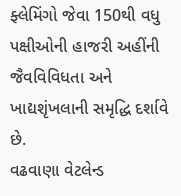ફ્લેમિંગો જેવા 150થી વધુ પક્ષીઓની હાજરી અહીંની જૈવવિવિધતા અને ખાદ્યશૃંખલાની સમૃદ્ધિ દર્શાવે છે.
વઢવાણા વેટલેન્ડ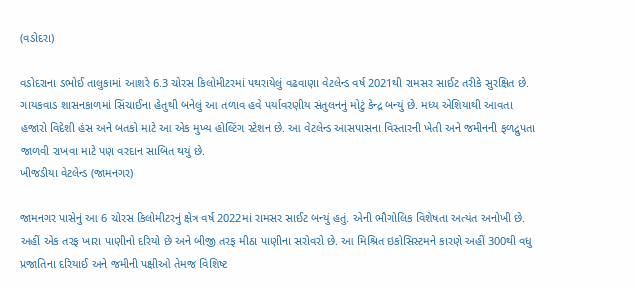(વડોદરા)

વડોદરાના ડભોઈ તાલુકામાં આશરે 6.3 ચોરસ કિલોમીટરમાં પથરાયેલું વઢવાણા વેટલેન્ડ વર્ષ 2021થી રામસર સાઈટ તરીકે સુરક્ષિત છે. ગાયકવાડ શાસનકાળમાં સિંચાઈના હેતુથી બનેલું આ તળાવ હવે પર્યાવરણીય સંતુલનનું મોટું કેન્દ્ર બન્યું છે. મધ્ય એશિયાથી આવતા હજારો વિદેશી હંસ અને બતકો માટે આ એક મુખ્ય હોલ્ટિંગ સ્ટેશન છે. આ વેટલેન્ડ આસપાસના વિસ્તારની ખેતી અને જમીનની ફળદ્રુપતા જાળવી રાખવા માટે પણ વરદાન સાબિત થયું છે.
ખીજડીયા વેટલેન્ડ (જામનગર)

જામનગર પાસેનું આ 6 ચોરસ કિલોમીટરનું ક્ષેત્ર વર્ષ 2022માં રામસર સાઈટ બન્યું હતું. એની ભૌગોલિક વિશેષતા અત્યંત અનોખી છે. અહીં એક તરફ ખારા પાણીનો દરિયો છે અને બીજી તરફ મીઠા પાણીના સરોવરો છે. આ મિશ્રિત ઇકોસિસ્ટમને કારણે અહીં 300થી વધુ પ્રજાતિના દરિયાઈ અને જમીની પક્ષીઓ તેમજ વિશિષ્ટ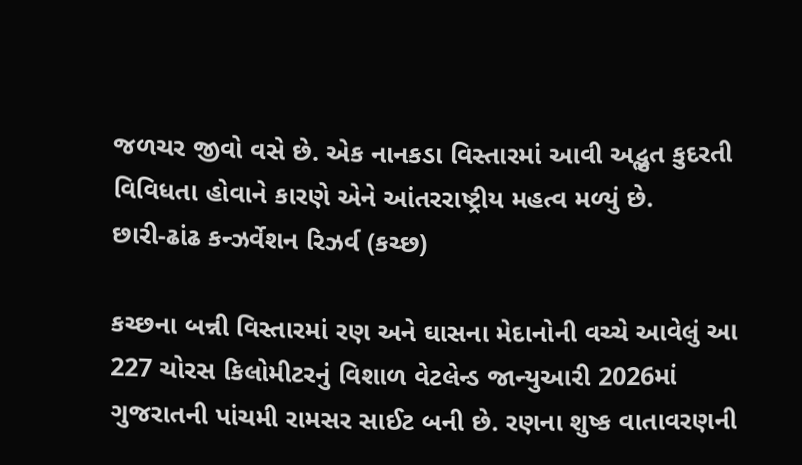જળચર જીવો વસે છે. એક નાનકડા વિસ્તારમાં આવી અદ્ભુત કુદરતી વિવિધતા હોવાને કારણે એને આંતરરાષ્ટ્રીય મહત્વ મળ્યું છે.
છારી-ઢાંઢ કન્ઝર્વેશન રિઝર્વ (કચ્છ)

કચ્છના બન્ની વિસ્તારમાં રણ અને ઘાસના મેદાનોની વચ્ચે આવેલું આ 227 ચોરસ કિલોમીટરનું વિશાળ વેટલેન્ડ જાન્યુઆરી 2026માં ગુજરાતની પાંચમી રામસર સાઈટ બની છે. રણના શુષ્ક વાતાવરણની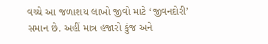વચ્ચે આ જળાશય લાખો જીવો માટે ‘જીવનદોરી’ સમાન છે. અહીં માત્ર હજારો કુંજ અને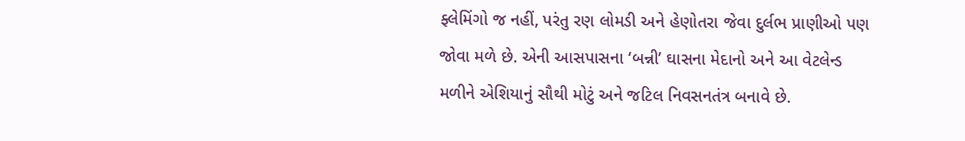ફ્લેમિંગો જ નહીં, પરંતુ રણ લોમડી અને હેણોતરા જેવા દુર્લભ પ્રાણીઓ પણ જોવા મળે છે. એની આસપાસના ‘બન્ની’ ઘાસના મેદાનો અને આ વેટલેન્ડ મળીને એશિયાનું સૌથી મોટું અને જટિલ નિવસનતંત્ર બનાવે છે.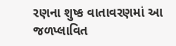રણના શુષ્ક વાતાવરણમાં આ જળપ્લાવિત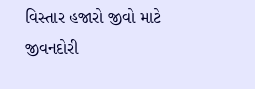વિસ્તાર હજારો જીવો માટે જીવનદોરી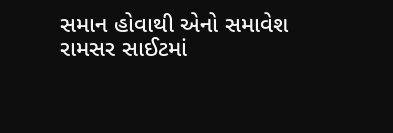સમાન હોવાથી એનો સમાવેશ રામસર સાઈટમાં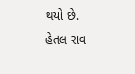થયો છે.
હેતલ રાવ